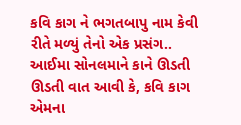કવિ કાગ ને ભગતબાપુ નામ કેવી રીતે મળ્યું તેનો એક પ્રસંગ..  આઈમા સોનલમાને કાને ઊડતી ઊડતી વાત આવી કે, કવિ કાગ એમના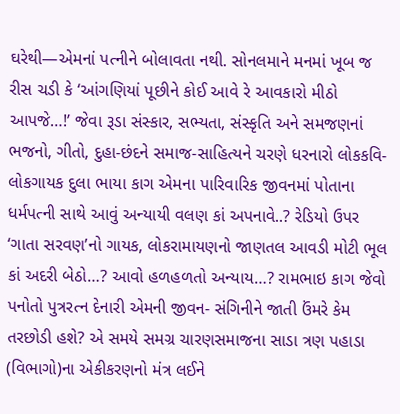ઘરેથી—એમનાં પત્નીને બોલાવતા નથી. સોનલમાને મનમાં ખૂબ જ રીસ ચડી કે ‘આંગણિયાં પૂછીને કોઈ આવે રે આવકારો મીઠો આપજે…!’ જેવા રૂડા સંસ્કાર, સભ્યતા, સંસ્કૃતિ અને સમજણનાં ભજનો, ગીતો, દુહા-છંદને સમાજ-સાહિત્યને ચરણે ધરનારો લોકકવિ- લોકગાયક દુલા ભાયા કાગ એમના પારિવારિક જીવનમાં પોતાના ધર્મપત્ની સાથે આવું અન્યાયી વલણ કાં અપનાવે..? રેડિયો ઉપર ‘ગાતા સરવણ’નો ગાયક, લોકરામાયણનો જાણતલ આવડી મોટી ભૂલ કાં અદરી બેઠો…? આવો હળહળતો અન્યાય…? રામભાઇ કાગ જેવો પનોતો પુત્રરત્ન દેનારી એમની જીવન- સંગિનીને જાતી ઉંમરે કેમ તરછોડી હશે? એ સમયે સમગ્ર ચારણસમાજના સાડા ત્રણ પહાડા (વિભાગો)ના એકીકરણનો મંત્ર લઈને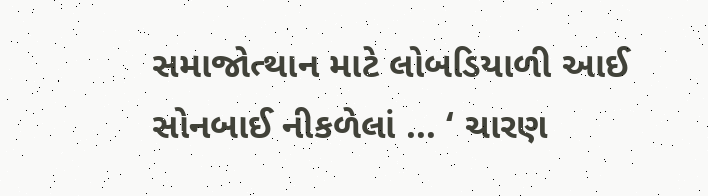સમાજોત્થાન માટે લોબડિયાળી આઈ સોનબાઈ નીકળેલાં … ‘ ચારણ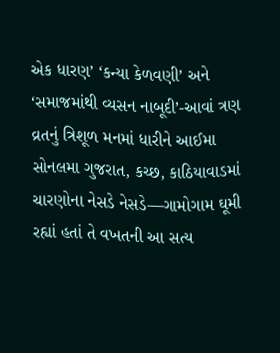એક ધારણ’ ‘કન્યા કેળવણી’ અને ‘સમાજમાંથી વ્યસન નાબૂદી’-આવાં ત્રણ વ્રતનું ત્રિશૂળ મનમાં ધારીને આઈમા સોનલમા ગુજરાત, કચ્છ, કાઠિયાવાડમાં ચારણોના નેસડે નેસડે—ગામોગામ ઘૂમી રહ્યાં હતાં તે વખતની આ સત્ય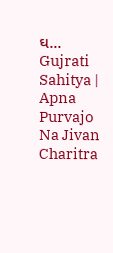ઘ...
Gujrati Sahitya | Apna Purvajo Na Jivan Charitra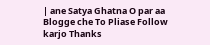| ane Satya Ghatna O par aa Blogge che To Pliase Follow karjo Thanks